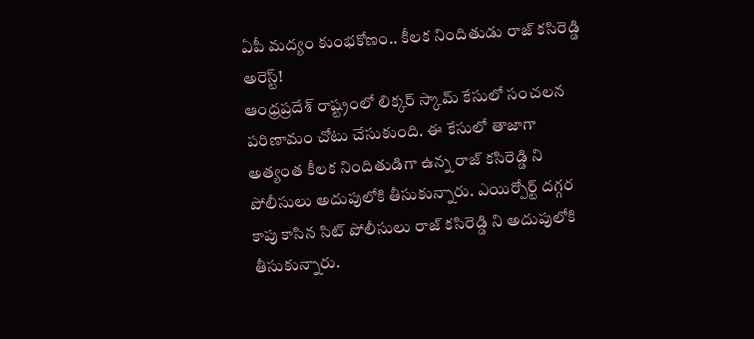ఏపీ మద్యం కుంభకోణం.. కీలక నిందితుడు రాజ్ కసిరెడ్డి అరెస్ట్!
ఆంధ్రప్రదేశ్ రాష్ట్రంలో లిక్కర్ స్కామ్ కేసులో సంచలన పరిణామం చోటు చేసుకుంది. ఈ కేసులో తాజాగా అత్యంత కీలక నిందితుడిగా ఉన్న రాజ్ కసిరెడ్డి ని పోలీసులు అదుపులోకి తీసుకున్నారు. ఎయిర్పోర్ట్ దగ్గర కాపు కాసిన సిట్ పోలీసులు రాజ్ కసిరెడ్డి ని అదుపులోకి తీసుకున్నారు.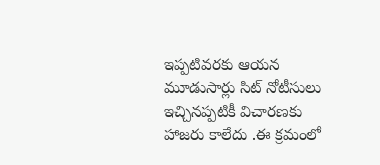ఇప్పటివరకు ఆయన మూడుసార్లు సిట్ నోటీసులు ఇచ్చినప్పటికీ విచారణకు హాజరు కాలేదు .ఈ క్రమంలో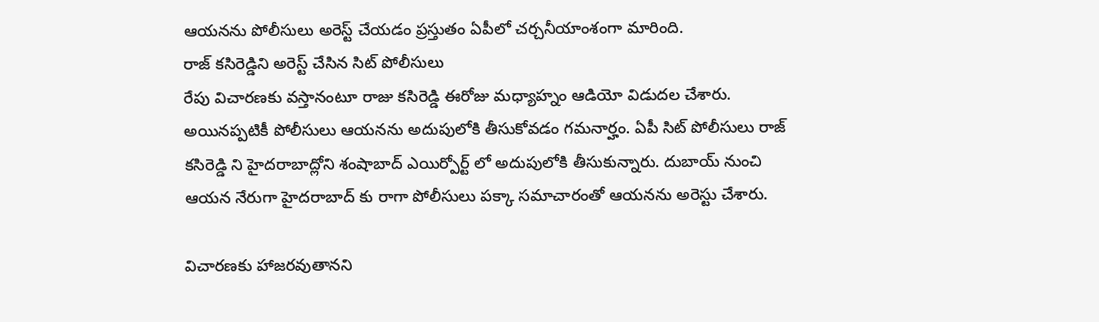ఆయనను పోలీసులు అరెస్ట్ చేయడం ప్రస్తుతం ఏపీలో చర్చనీయాంశంగా మారింది.
రాజ్ కసిరెడ్డిని అరెస్ట్ చేసిన సిట్ పోలీసులు
రేపు విచారణకు వస్తానంటూ రాజు కసిరెడ్డి ఈరోజు మధ్యాహ్నం ఆడియో విడుదల చేశారు. అయినప్పటికీ పోలీసులు ఆయనను అదుపులోకి తీసుకోవడం గమనార్హం. ఏపీ సిట్ పోలీసులు రాజ్ కసిరెడ్డి ని హైదరాబాద్లోని శంషాబాద్ ఎయిర్పోర్ట్ లో అదుపులోకి తీసుకున్నారు. దుబాయ్ నుంచి ఆయన నేరుగా హైదరాబాద్ కు రాగా పోలీసులు పక్కా సమాచారంతో ఆయనను అరెస్టు చేశారు.

విచారణకు హాజరవుతానని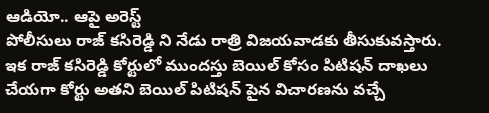ఆడియో.. ఆపై అరెస్ట్
పోలీసులు రాజ్ కసిరెడ్డి ని నేడు రాత్రి విజయవాడకు తీసుకువస్తారు. ఇక రాజ్ కసిరెడ్డి కోర్టులో ముందస్తు బెయిల్ కోసం పిటిషన్ దాఖలు చేయగా కోర్టు అతని బెయిల్ పిటిషన్ పైన విచారణను వచ్చే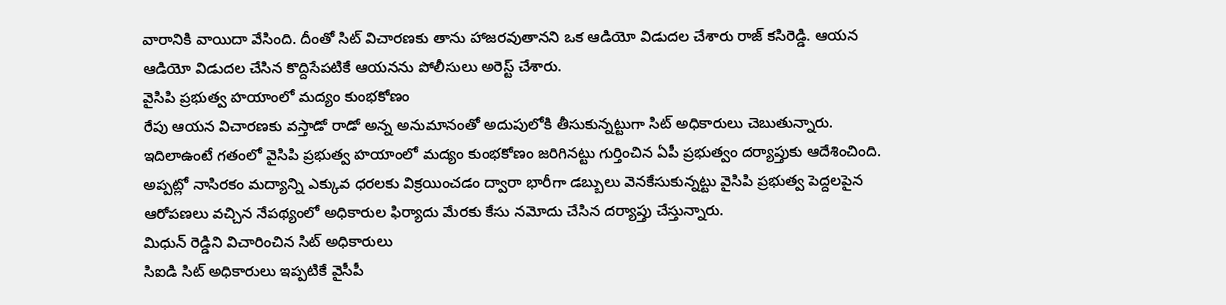వారానికి వాయిదా వేసింది. దీంతో సిట్ విచారణకు తాను హాజరవుతానని ఒక ఆడియో విడుదల చేశారు రాజ్ కసిరెడ్డి. ఆయన ఆడియో విడుదల చేసిన కొద్దిసేపటికే ఆయనను పోలీసులు అరెస్ట్ చేశారు.
వైసిపి ప్రభుత్వ హయాంలో మద్యం కుంభకోణం
రేపు ఆయన విచారణకు వస్తాడో రాడో అన్న అనుమానంతో అదుపులోకి తీసుకున్నట్టుగా సిట్ అధికారులు చెబుతున్నారు. ఇదిలాఉంటే గతంలో వైసిపి ప్రభుత్వ హయాంలో మద్యం కుంభకోణం జరిగినట్టు గుర్తించిన ఏపీ ప్రభుత్వం దర్యాప్తుకు ఆదేశించింది. అప్పట్లో నాసిరకం మద్యాన్ని ఎక్కువ ధరలకు విక్రయించడం ద్వారా భారీగా డబ్బులు వెనకేసుకున్నట్టు వైసిపి ప్రభుత్వ పెద్దలపైన ఆరోపణలు వచ్చిన నేపథ్యంలో అధికారుల ఫిర్యాదు మేరకు కేసు నమోదు చేసిన దర్యాప్తు చేస్తున్నారు.
మిధున్ రెడ్డిని విచారించిన సిట్ అధికారులు
సిఐడి సిట్ అధికారులు ఇప్పటికే వైసీపీ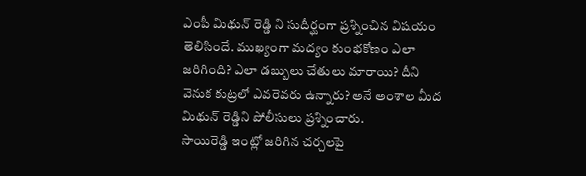ఎంపీ మిథున్ రెడ్డి ని సుదీర్ఘంగా ప్రశ్నించిన విషయం తెలిసిందే. ముఖ్యంగా మద్యం కుంభకోణం ఎలా జరిగింది? ఎలా డబ్బులు చేతులు మారాయి? దీని వెనుక కుట్రలో ఎవరెవరు ఉన్నారు? అనే అంశాల మీద మిథున్ రెడ్డిని పోలీసులు ప్రశ్నించారు.
సాయిరెడ్డి ఇంట్లో జరిగిన చర్చలపై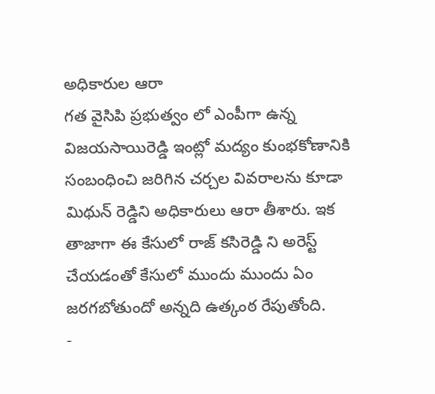అధికారుల ఆరా
గత వైసిపి ప్రభుత్వం లో ఎంపీగా ఉన్న విజయసాయిరెడ్డి ఇంట్లో మద్యం కుంభకోణానికి సంబంధించి జరిగిన చర్చల వివరాలను కూడా మిథున్ రెడ్డిని అధికారులు ఆరా తీశారు. ఇక తాజాగా ఈ కేసులో రాజ్ కసిరెడ్డి ని అరెస్ట్ చేయడంతో కేసులో ముందు ముందు ఏం జరగబోతుందో అన్నది ఉత్కంఠ రేపుతోంది.
-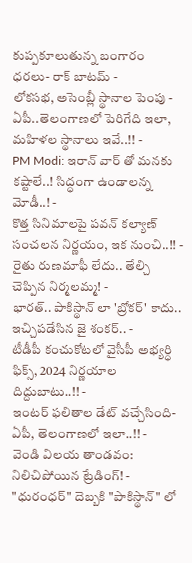కుప్పకూలుతున్న బంగారం ధరలు- రాక్ బాటమ్ -
లోకసభ, అసెంబ్లీ స్థానాల పెంపు - ఏపీ..తెలంగాణలో పెరిగేది ఇలా, మహిళల స్థానాలు ఇవే..!! -
PM Modi: ఇరాన్ వార్ తో మనకు కష్టాలే..! సిద్ధంగా ఉండాలన్న మోడీ..! -
కొత్త సినిమాలపై పవన్ కల్యాణ్ సంచలన నిర్ణయం, ఇక నుంచి..!! -
రైతు రుణమాఫీ లేదు.. తేల్చి చెప్పిన నిర్మలమ్మ! -
భారత్.. పాకిస్థాన్ లా 'బ్రోకర్' కాదు.. ఇచ్చిపడేసిన జై శంకర్.. -
టీడీపీ కంచుకోటలో వైసీపీ అభ్యర్ధి ఫిక్స్, 2024 నిర్ణయాల దిద్దుబాటు..!! -
ఇంటర్ ఫలితాల డేట్ వచ్చేసింది- ఏపీ, తెలంగాణలో ఇలా..!! -
వెండి విలయ తాండవం: నిలిచిపోయిన ట్రేడింగ్! -
"ధురంధర్" దెబ్బకి "పాకిస్థాన్" లో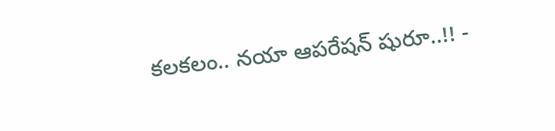కలకలం.. నయా ఆపరేషన్ షురూ..!! -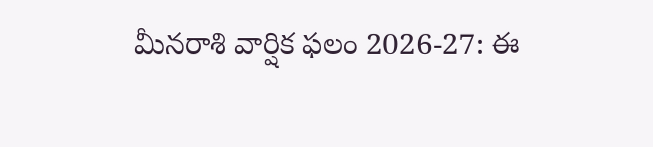మీనరాశి వార్షిక ఫలం 2026-27: ఈ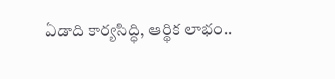ఏడాది కార్యసిద్ధి, ఆర్థిక లాభం..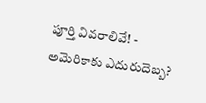పూర్తి వివరాలివే! -
అమెరికాకు ఎదురుదెబ్బ?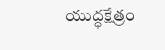యుద్ధక్షేత్రం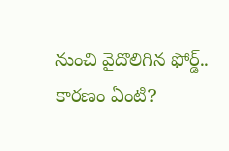నుంచి వైదొలిగిన ఫోర్డ్.. కారణం ఏంటి?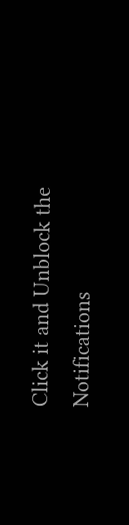Click it and Unblock the Notifications